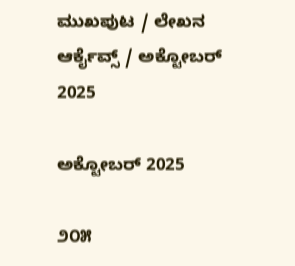ಮುಖಪುಟ / ಲೇಖನ ಆರ್ಕೈವ್ಸ್ / ಅಕ್ಟೋಬರ್ 2025

ಅಕ್ಟೋಬರ್ 2025

೨೦೫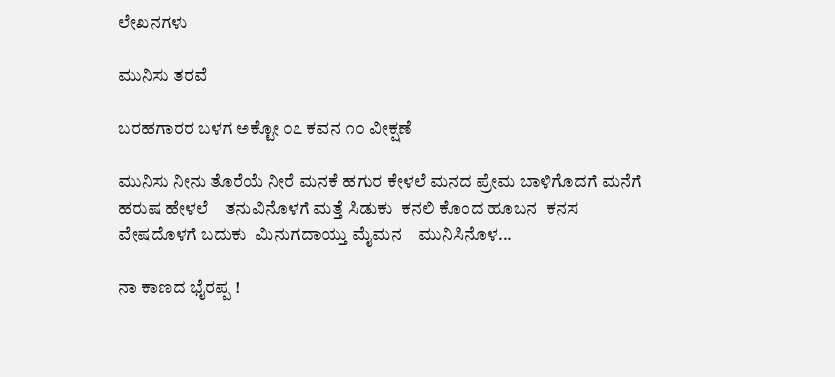ಲೇಖನಗಳು

ಮುನಿಸು ತರವೆ

ಬರಹಗಾರರ ಬಳಗ ಅಕ್ಟೋ ೦೭ ಕವನ ೧೦ ವೀಕ್ಷಣೆ

ಮುನಿಸು ನೀನು ತೊರೆಯೆ ನೀರೆ ಮನಕೆ ಹಗುರ ಕೇಳಲೆ ಮನದ ಪ್ರೇಮ ಬಾಳಿಗೊದಗೆ ಮನೆಗೆ ಹರುಷ ಹೇಳಲೆ    ತನುವಿನೊಳಗೆ ಮತ್ತೆ ಸಿಡುಕು  ಕನಲಿ ಕೊಂದ ಹೂಬನ  ಕನಸ ವೇಷದೊಳಗೆ ಬದುಕು  ಮಿನುಗದಾಯ್ತು ಮೈಮನ    ಮುನಿಸಿನೊಳ...

ನಾ ಕಾಣದ ಭೈರಪ್ಪ !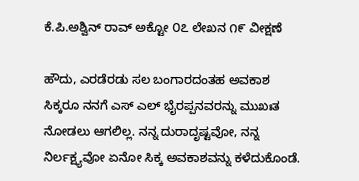ಕೆ.ಪಿ.ಅಶ್ವಿನ್ ರಾವ್ ಅಕ್ಟೋ ೦೭ ಲೇಖನ ೧೯ ವೀಕ್ಷಣೆ

ಹೌದು, ಎರಡೆರಡು ಸಲ ಬಂಗಾರದಂತಹ ಅವಕಾಶ ಸಿಕ್ಕರೂ ನನಗೆ ಎಸ್ ಎಲ್ ಭೈರಪ್ಪನವರನ್ನು ಮುಖಃತ ನೋಡಲು ಆಗಲಿಲ್ಲ. ನನ್ನ ದುರಾದೃಷ್ಟವೋ, ನನ್ನ ನಿರ್ಲಕ್ಷ್ಯವೋ ಏನೋ ಸಿಕ್ಕ ಅವಕಾಶವನ್ನು ಕಳೆದುಕೊಂಡೆ.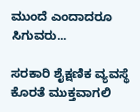ಮುಂದೆ ಎಂದಾದರೂ ಸಿಗುವರು...

ಸರಕಾರಿ ಶೈಕ್ಷಣಿಕ ವ್ಯವಸ್ಥೆ ಕೊರತೆ ಮುಕ್ತವಾಗಲಿ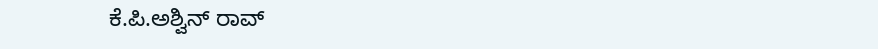ಕೆ.ಪಿ.ಅಶ್ವಿನ್ ರಾವ್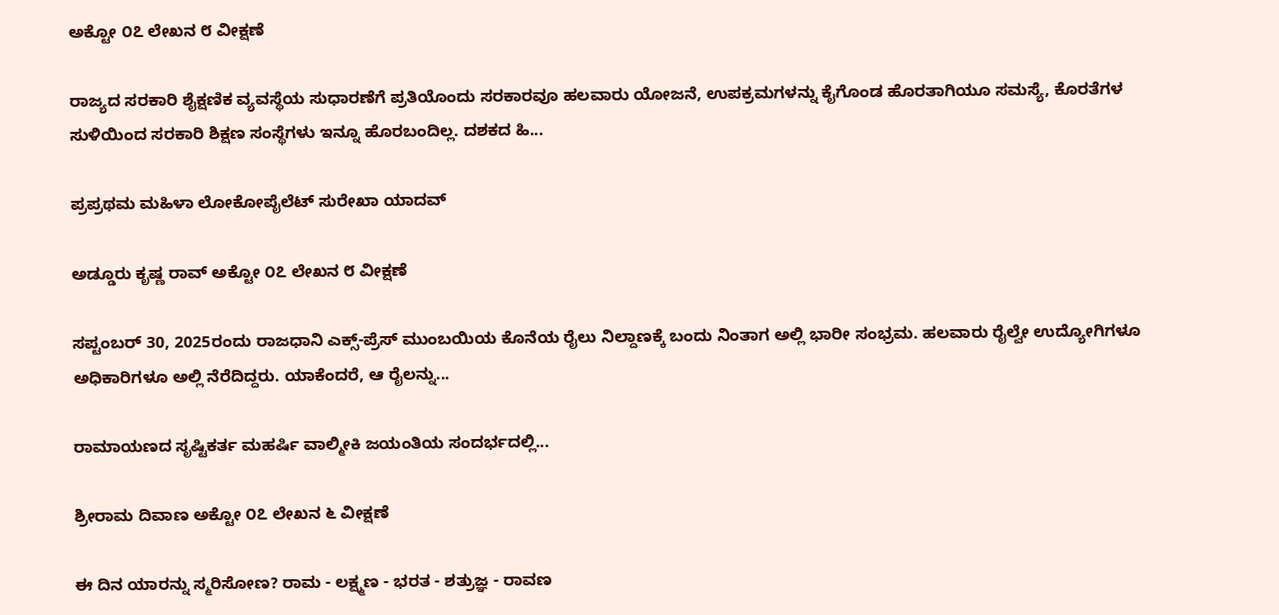ಅಕ್ಟೋ ೦೭ ಲೇಖನ ೮ ವೀಕ್ಷಣೆ

ರಾಜ್ಯದ ಸರಕಾರಿ ಶೈಕ್ಷಣಿಕ ವ್ಯವಸ್ಥೆಯ ಸುಧಾರಣೆಗೆ ಪ್ರತಿಯೊಂದು ಸರಕಾರವೂ ಹಲವಾರು ಯೋಜನೆ, ಉಪಕ್ರಮಗಳನ್ನು ಕೈಗೊಂಡ ಹೊರತಾಗಿಯೂ ಸಮಸ್ಯೆ, ಕೊರತೆಗಳ ಸುಳಿಯಿಂದ ಸರಕಾರಿ ಶಿಕ್ಷಣ ಸಂಸ್ಥೆಗಳು ಇನ್ನೂ ಹೊರಬಂದಿಲ್ಲ. ದಶಕದ ಹಿ...

ಪ್ರಪ್ರಥಮ ಮಹಿಳಾ ಲೋಕೋಪೈಲೆಟ್ ಸುರೇಖಾ ಯಾದವ್

ಅಡ್ಡೂರು ಕೃಷ್ಣ ರಾವ್ ಅಕ್ಟೋ ೦೭ ಲೇಖನ ೮ ವೀಕ್ಷಣೆ

ಸಪ್ಟಂಬರ್ 30, 2025ರಂದು ರಾಜಧಾನಿ ಎಕ್ಸ್-ಪ್ರೆಸ್ ಮುಂಬಯಿಯ ಕೊನೆಯ ರೈಲು ನಿಲ್ದಾಣಕ್ಕೆ ಬಂದು ನಿಂತಾಗ ಅಲ್ಲಿ ಭಾರೀ ಸಂಭ್ರಮ. ಹಲವಾರು ರೈಲ್ವೇ ಉದ್ಯೋಗಿಗಳೂ ಅಧಿಕಾರಿಗಳೂ ಅಲ್ಲಿ ನೆರೆದಿದ್ದರು. ಯಾಕೆಂದರೆ, ಆ ರೈಲನ್ನು...

ರಾಮಾಯಣದ ಸೃಷ್ಟಿಕರ್ತ ಮಹರ್ಷಿ ವಾಲ್ಮೀಕಿ ಜಯಂತಿಯ ಸಂದರ್ಭದಲ್ಲಿ...

ಶ್ರೀರಾಮ ದಿವಾಣ ಅಕ್ಟೋ ೦೭ ಲೇಖನ ೬ ವೀಕ್ಷಣೆ

ಈ ದಿನ ಯಾರನ್ನು ಸ್ಮರಿಸೋಣ? ರಾಮ - ಲಕ್ಷ್ಮಣ - ಭರತ - ಶತ್ರುಜ್ಞ - ರಾವಣ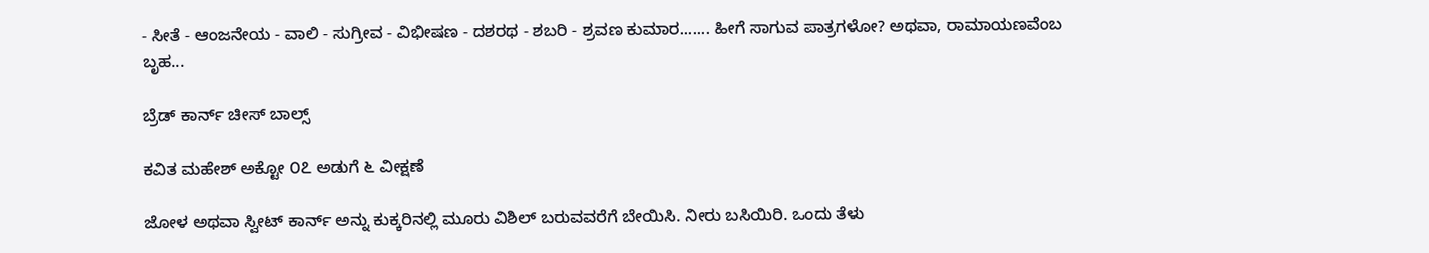- ಸೀತೆ - ಆಂಜನೇಯ - ವಾಲಿ - ಸುಗ್ರೀವ - ವಿಭೀಷಣ - ದಶರಥ - ಶಬರಿ - ಶ್ರವಣ ಕುಮಾರ....... ಹೀಗೆ ಸಾಗುವ ಪಾತ್ರಗಳೋ? ಅಥವಾ, ರಾಮಾಯಣವೆಂಬ ಬೃಹ...

ಬ್ರೆಡ್ ಕಾರ್ನ್ ಚೀಸ್ ಬಾಲ್ಸ್

ಕವಿತ ಮಹೇಶ್ ಅಕ್ಟೋ ೦೭ ಅಡುಗೆ ೬ ವೀಕ್ಷಣೆ

ಜೋಳ ಅಥವಾ ಸ್ವೀಟ್ ಕಾರ್ನ್ ಅನ್ನು ಕುಕ್ಕರಿನಲ್ಲಿ ಮೂರು ವಿಶಿಲ್ ಬರುವವರೆಗೆ ಬೇಯಿಸಿ. ನೀರು ಬಸಿಯಿರಿ. ಒಂದು ತೆಳು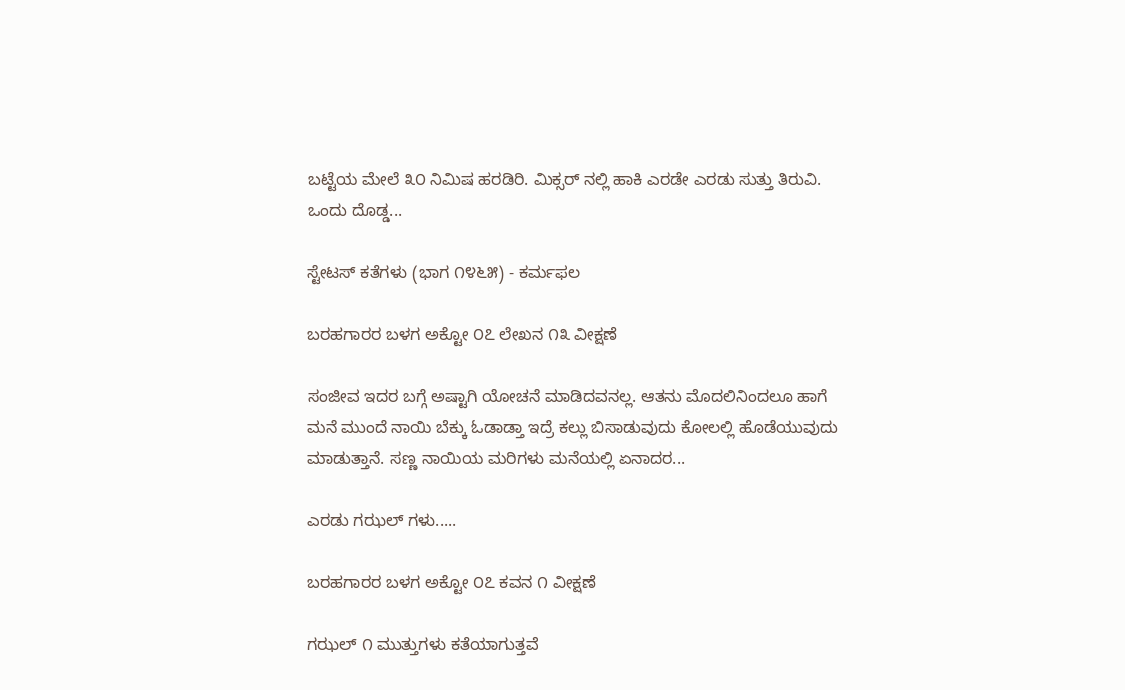ಬಟ್ಟೆಯ ಮೇಲೆ ೩೦ ನಿಮಿಷ ಹರಡಿರಿ. ಮಿಕ್ಸರ್ ನಲ್ಲಿ ಹಾಕಿ ಎರಡೇ ಎರಡು ಸುತ್ತು ತಿರುವಿ. ಒಂದು ದೊಡ್ಡ...

ಸ್ಟೇಟಸ್ ಕತೆಗಳು (ಭಾಗ ೧೪೬೫) - ಕರ್ಮಫಲ

ಬರಹಗಾರರ ಬಳಗ ಅಕ್ಟೋ ೦೭ ಲೇಖನ ೧೩ ವೀಕ್ಷಣೆ

ಸಂಜೀವ ಇದರ ಬಗ್ಗೆ ಅಷ್ಟಾಗಿ ಯೋಚನೆ ಮಾಡಿದವನಲ್ಲ. ಆತನು ಮೊದಲಿನಿಂದಲೂ ಹಾಗೆ ಮನೆ ಮುಂದೆ ನಾಯಿ ಬೆಕ್ಕು ಓಡಾಡ್ತಾ ಇದ್ರೆ ಕಲ್ಲು ಬಿಸಾಡುವುದು ಕೋಲಲ್ಲಿ ಹೊಡೆಯುವುದು ಮಾಡುತ್ತಾನೆ. ಸಣ್ಣ ನಾಯಿಯ ಮರಿಗಳು ಮನೆಯಲ್ಲಿ ಏನಾದರ...

ಎರಡು ಗಝಲ್ ಗಳು.....

ಬರಹಗಾರರ ಬಳಗ ಅಕ್ಟೋ ೦೭ ಕವನ ೧ ವೀಕ್ಷಣೆ

ಗಝಲ್ ೧ ಮುತ್ತುಗಳು ಕತೆಯಾಗುತ್ತವೆ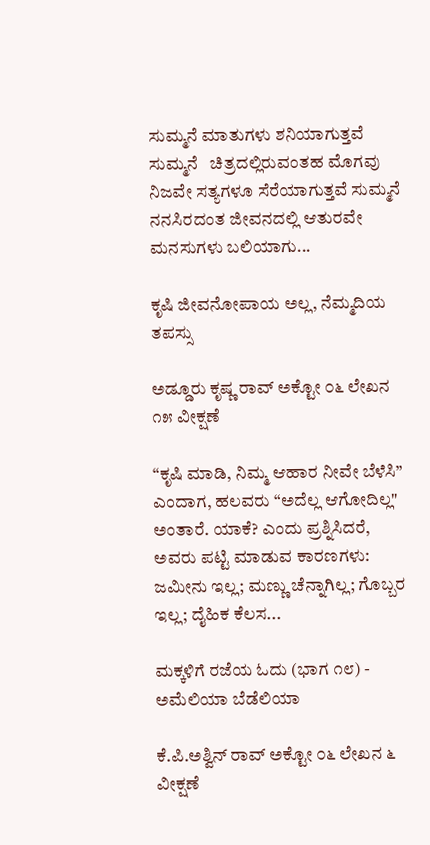ಸುಮ್ಮನೆ ಮಾತುಗಳು ಶನಿಯಾಗುತ್ತವೆ ಸುಮ್ಮನೆ   ಚಿತ್ರದಲ್ಲಿರುವಂತಹ ಮೊಗವು ನಿಜವೇ ಸತ್ಯಗಳೂ ಸೆರೆಯಾಗುತ್ತವೆ ಸುಮ್ಮನೆ   ನನಸಿರದಂತ ಜೀವನದಲ್ಲಿ ಆತುರವೇ  ಮನಸುಗಳು ಬಲಿಯಾಗು...

ಕೃಷಿ ಜೀವನೋಪಾಯ ಅಲ್ಲ, ನೆಮ್ಮದಿಯ ತಪಸ್ಸು

ಅಡ್ಡೂರು ಕೃಷ್ಣ ರಾವ್ ಅಕ್ಟೋ ೦೬ ಲೇಖನ ೧೫ ವೀಕ್ಷಣೆ

“ಕೃಷಿ ಮಾಡಿ, ನಿಮ್ಮ ಆಹಾರ ನೀವೇ ಬೆಳೆಸಿ” ಎಂದಾಗ, ಹಲವರು “ಅದೆಲ್ಲ ಆಗೋದಿಲ್ಲ" ಅಂತಾರೆ. ಯಾಕೆ? ಎಂದು ಪ್ರಶ್ನಿಸಿದರೆ, ಅವರು ಪಟ್ಟಿ ಮಾಡುವ ಕಾರಣಗಳು: ಜಮೀನು ಇಲ್ಲ; ಮಣ್ಣು ಚೆನ್ನಾಗಿಲ್ಲ; ಗೊಬ್ಬರ ಇಲ್ಲ; ದೈಹಿಕ ಕೆಲಸ...

ಮಕ್ಕಳಿಗೆ ರಜೆಯ ಓದು (ಭಾಗ ೧೮) - ಅಮೆಲಿಯಾ ಬೆಡೆಲಿಯಾ

ಕೆ.ಪಿ.ಅಶ್ವಿನ್ ರಾವ್ ಅಕ್ಟೋ ೦೬ ಲೇಖನ ೬ ವೀಕ್ಷಣೆ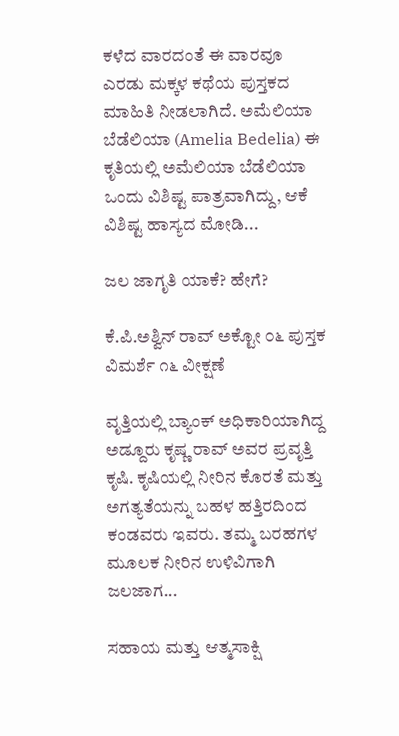ಕಳೆದ ವಾರದಂತೆ ಈ ವಾರವೂ ಎರಡು ಮಕ್ಕಳ ಕಥೆಯ ಪುಸ್ತಕದ ಮಾಹಿತಿ ನೀಡಲಾಗಿದೆ. ಅಮೆಲಿಯಾ ಬೆಡೆಲಿಯಾ (Amelia Bedelia) ಈ ಕೃತಿಯಲ್ಲಿ ಅಮೆಲಿಯಾ ಬೆಡೆಲಿಯಾ ಒಂದು ವಿಶಿಷ್ಟ ಪಾತ್ರವಾಗಿದ್ದು, ಆಕೆ ವಿಶಿಷ್ಟ ಹಾಸ್ಯದ ಮೋಡಿ...

ಜಲ ಜಾಗೃತಿ ಯಾಕೆ? ಹೇಗೆ?

ಕೆ.ಪಿ.ಅಶ್ವಿನ್ ರಾವ್ ಅಕ್ಟೋ ೦೬ ಪುಸ್ತಕ ವಿಮರ್ಶೆ ೧೬ ವೀಕ್ಷಣೆ

ವೃತ್ತಿಯಲ್ಲಿ ಬ್ಯಾಂಕ್ ಅಧಿಕಾರಿಯಾಗಿದ್ದ ಅಡ್ದೂರು ಕೃಷ್ಣ ರಾವ್ ಅವರ ಪ್ರವೃತ್ತಿ ಕೃಷಿ. ಕೃಷಿಯಲ್ಲಿ ನೀರಿನ ಕೊರತೆ ಮತ್ತು ಅಗತ್ಯತೆಯನ್ನು ಬಹಳ ಹತ್ತಿರದಿಂದ ಕಂಡವರು ಇವರು. ತಮ್ಮ ಬರಹಗಳ ಮೂಲಕ ನೀರಿನ ಉಳಿವಿಗಾಗಿ ಜಲಜಾಗ...

ಸಹಾಯ ಮತ್ತು ಆತ್ಮಸಾಕ್ಷಿ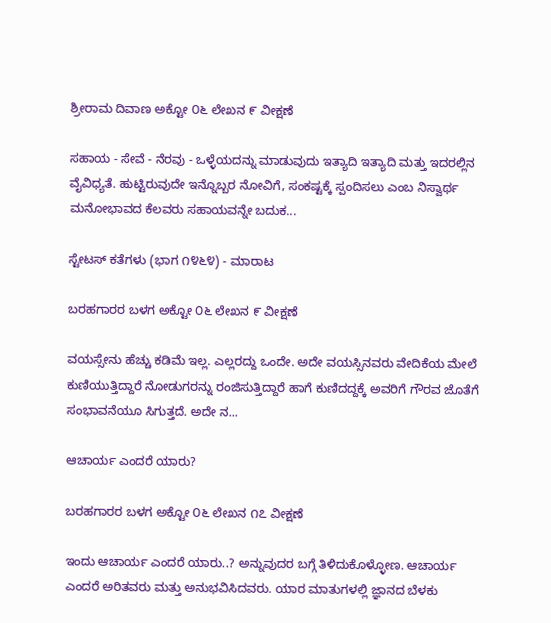ಶ್ರೀರಾಮ ದಿವಾಣ ಅಕ್ಟೋ ೦೬ ಲೇಖನ ೯ ವೀಕ್ಷಣೆ

ಸಹಾಯ - ಸೇವೆ - ನೆರವು - ಒಳ್ಳೆಯದನ್ನು ಮಾಡುವುದು ಇತ್ಯಾದಿ ಇತ್ಯಾದಿ ಮತ್ತು ಇದರಲ್ಲಿನ ವೈವಿಧ್ಯತೆ. ಹುಟ್ಟಿರುವುದೇ ಇನ್ನೊಬ್ಬರ ನೋವಿಗೆ, ಸಂಕಷ್ಟಕ್ಕೆ ಸ್ಪಂದಿಸಲು ಎಂಬ ನಿಸ್ವಾರ್ಥ ಮನೋಭಾವದ ಕೆಲವರು ಸಹಾಯವನ್ನೇ ಬದುಕ...

ಸ್ಟೇಟಸ್ ಕತೆಗಳು (ಭಾಗ ೧೪೬೪) - ಮಾರಾಟ

ಬರಹಗಾರರ ಬಳಗ ಅಕ್ಟೋ ೦೬ ಲೇಖನ ೯ ವೀಕ್ಷಣೆ

ವಯಸ್ಸೇನು ಹೆಚ್ಚು ಕಡಿಮೆ ಇಲ್ಲ. ಎಲ್ಲರದ್ದು ಒಂದೇ. ಅದೇ ವಯಸ್ಸಿನವರು ವೇದಿಕೆಯ ಮೇಲೆ ಕುಣಿಯುತ್ತಿದ್ದಾರೆ ನೋಡುಗರನ್ನು ರಂಜಿಸುತ್ತಿದ್ದಾರೆ ಹಾಗೆ ಕುಣಿದದ್ದಕ್ಕೆ ಅವರಿಗೆ ಗೌರವ ಜೊತೆಗೆ ಸಂಭಾವನೆಯೂ ಸಿಗುತ್ತದೆ. ಅದೇ ನ...

ಆಚಾರ್ಯ ಎಂದರೆ ಯಾರು?

ಬರಹಗಾರರ ಬಳಗ ಅಕ್ಟೋ ೦೬ ಲೇಖನ ೧೭ ವೀಕ್ಷಣೆ

ಇಂದು ಆಚಾರ್ಯ ಎಂದರೆ ಯಾರು..? ಅನ್ನುವುದರ ಬಗ್ಗೆ ತಿಳಿದುಕೊಳ್ಳೋಣ. ಆಚಾರ್ಯ ಎಂದರೆ ಅರಿತವರು ಮತ್ತು ಅನುಭವಿಸಿದವರು. ಯಾರ ಮಾತುಗಳಲ್ಲಿ ಜ್ಞಾನದ ಬೆಳಕು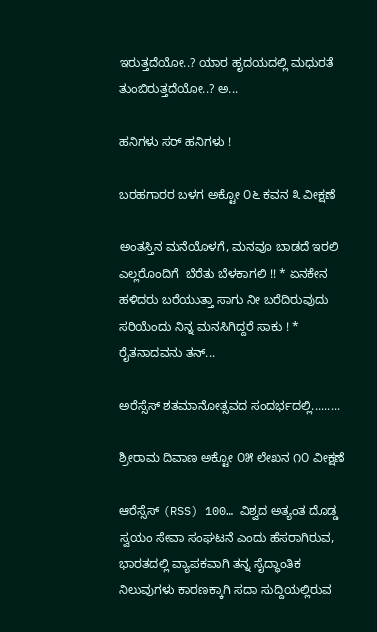ಇರುತ್ತದೆಯೋ..? ಯಾರ ಹೃದಯದಲ್ಲಿ ಮಧುರತೆ ತುಂಬಿರುತ್ತದೆಯೋ..? ಅ...

ಹನಿಗಳು ಸರ್ ಹನಿಗಳು !

ಬರಹಗಾರರ ಬಳಗ ಅಕ್ಟೋ ೦೬ ಕವನ ೩ ವೀಕ್ಷಣೆ

ಅಂತಸ್ತಿನ ಮನೆಯೊಳಗೆ, ಮನವೂ ಬಾಡದೆ ಇರಲಿ ಎಲ್ಲರೊಂದಿಗೆ  ಬೆರೆತು ಬೆಳಕಾಗಲಿ !! * ಏನಕೇನ ಹಳಿದರು ಬರೆಯುತ್ತಾ ಸಾಗು ನೀ ಬರೆದಿರುವುದು ಸರಿಯೆಂದು ನಿನ್ನ ಮನಸಿಗಿದ್ದರೆ ಸಾಕು ! * ರೈತನಾದವನು ತನ್...

ಅರೆಸ್ಸೆಸ್ ಶತಮಾನೋತ್ಸವದ ಸಂದರ್ಭದಲ್ಲಿ.........

ಶ್ರೀರಾಮ ದಿವಾಣ ಅಕ್ಟೋ ೦೫ ಲೇಖನ ೧೦ ವೀಕ್ಷಣೆ

ಆರೆಸ್ಸೆಸ್ (RSS) 100… ವಿಶ್ವದ ಅತ್ಯಂತ ದೊಡ್ಡ ಸ್ವಯಂ ಸೇವಾ ಸಂಘಟನೆ ಎಂದು ಹೆಸರಾಗಿರುವ, ಭಾರತದಲ್ಲಿ ವ್ಯಾಪಕವಾಗಿ ತನ್ನ ಸೈದ್ಧಾಂತಿಕ ನಿಲುವುಗಳು ಕಾರಣಕ್ಕಾಗಿ ಸದಾ ಸುದ್ದಿಯಲ್ಲಿರುವ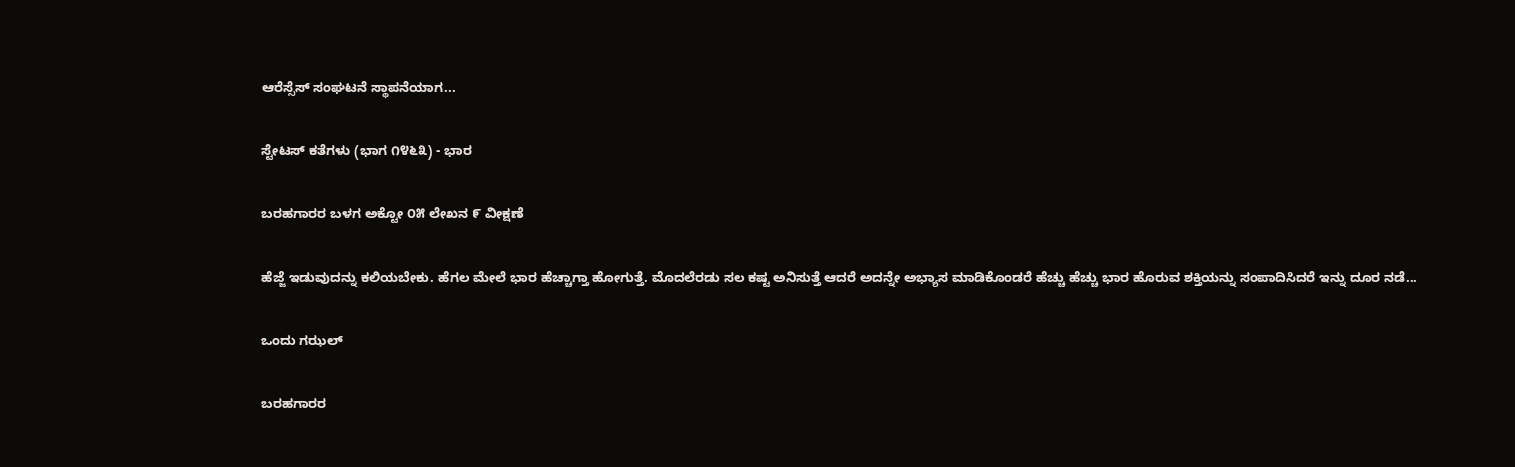ಆರೆಸ್ಸೆಸ್ ಸಂಘಟನೆ ಸ್ಥಾಪನೆಯಾಗ...

ಸ್ಟೇಟಸ್ ಕತೆಗಳು (ಭಾಗ ೧೪೬೩) - ಭಾರ

ಬರಹಗಾರರ ಬಳಗ ಅಕ್ಟೋ ೦೫ ಲೇಖನ ೯ ವೀಕ್ಷಣೆ

ಹೆಜ್ಜೆ ಇಡುವುದನ್ನು ಕಲಿಯಬೇಕು. ಹೆಗಲ ಮೇಲೆ ಭಾರ ಹೆಚ್ಚಾಗ್ತಾ ಹೋಗುತ್ತೆ. ಮೊದಲೆರಡು ಸಲ ಕಷ್ಟ ಅನಿಸುತ್ತೆ ಆದರೆ ಅದನ್ನೇ ಅಭ್ಯಾಸ ಮಾಡಿಕೊಂಡರೆ ಹೆಚ್ಚು ಹೆಚ್ಚು ಭಾರ ಹೊರುವ ಶಕ್ತಿಯನ್ನು ಸಂಪಾದಿಸಿದರೆ ಇನ್ನು ದೂರ ನಡೆ...

ಒಂದು ಗಝಲ್

ಬರಹಗಾರರ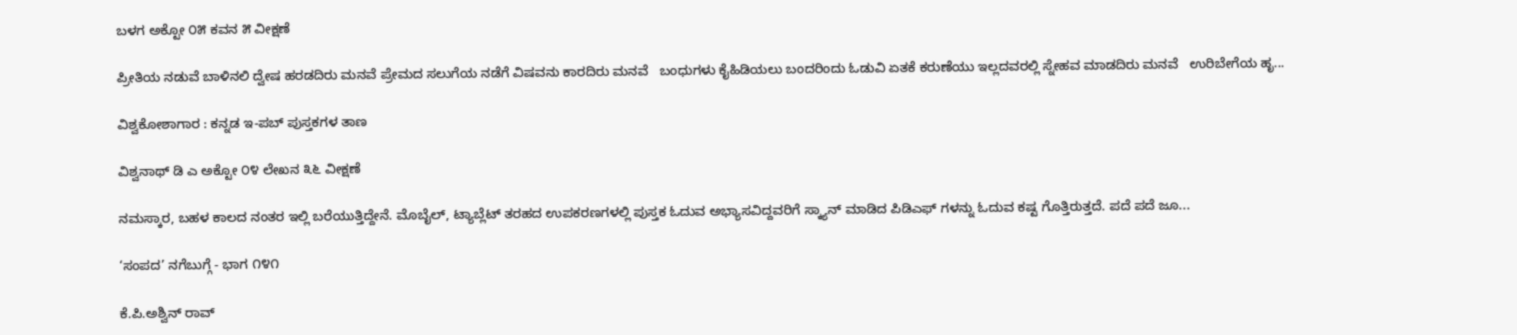ಬಳಗ ಅಕ್ಟೋ ೦೫ ಕವನ ೫ ವೀಕ್ಷಣೆ

ಪ್ರೀತಿಯ ನಡುವೆ ಬಾಳಿನಲಿ ದ್ವೇಷ ಹರಡದಿರು ಮನವೆ ಪ್ರೇಮದ ಸಲುಗೆಯ ನಡೆಗೆ ವಿಷವನು ಕಾರದಿರು ಮನವೆ   ಬಂಧುಗಳು ಕೈಹಿಡಿಯಲು ಬಂದರಿಂದು ಓಡುವಿ ಏತಕೆ ಕರುಣೆಯು ಇಲ್ಲದವರಲ್ಲಿ ಸ್ನೇಹವ ಮಾಡದಿರು ಮನವೆ   ಉರಿಬೇಗೆಯ ಹೃ...

ವಿಶ್ವಕೋಶಾಗಾರ : ಕನ್ನಡ ಇ-ಪಬ್‌ ಪುಸ್ತಕಗಳ ತಾಣ

ವಿಶ್ವನಾಥ್ ಡಿ ಎ ಅಕ್ಟೋ ೦೪ ಲೇಖನ ೩೬ ವೀಕ್ಷಣೆ

ನಮಸ್ಕಾರ, ಬಹಳ ಕಾಲದ ನಂತರ ಇಲ್ಲಿ ಬರೆಯುತ್ತಿದ್ದೇನೆ. ಮೊಬೈಲ್‌, ಟ್ಯಾಬ್ಲೆಟ್‌ ತರಹದ ಉಪಕರಣಗಳಲ್ಲಿ ಪುಸ್ತಕ ಓದುವ ಅಭ್ಯಾಸವಿದ್ದವರಿಗೆ ಸ್ಕ್ಯಾನ್‌ ಮಾಡಿದ ಪಿಡಿಎಫ್‌ ಗಳನ್ನು ಓದುವ ಕಷ್ಟ ಗೊತ್ತಿರುತ್ತದೆ. ಪದೆ ಪದೆ ಜೂ...

‘ಸಂಪದ’ ನಗೆಬುಗ್ಗೆ - ಭಾಗ ೧೪೧

ಕೆ.ಪಿ.ಅಶ್ವಿನ್ ರಾವ್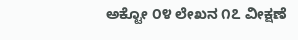ಅಕ್ಟೋ ೦೪ ಲೇಖನ ೧೭ ವೀಕ್ಷಣೆ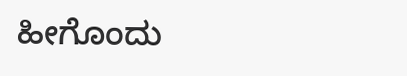ಹೀಗೊಂದು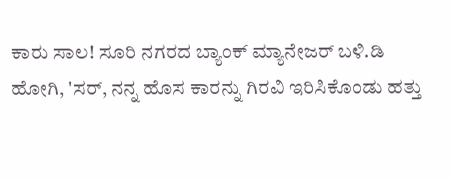ಕಾರು ಸಾಲ! ಸೂರಿ ನಗರದ ಬ್ಯಾಂಕ್ ಮ್ಯಾನೇಜರ್ ಬಳಿ.ಡಿ ಹೋಗಿ, 'ಸರ್, ನನ್ನ ಹೊಸ ಕಾರನ್ನು ಗಿರವಿ ಇರಿಸಿಕೊಂಡು ಹತ್ತು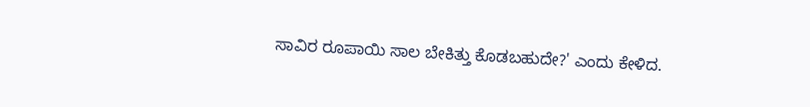ಸಾವಿರ ರೂಪಾಯಿ ಸಾಲ ಬೇಕಿತ್ತು ಕೊಡಬಹುದೇ?' ಎಂದು ಕೇಳಿದ.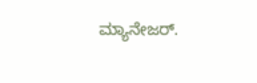ಮ್ಯಾನೇಜರ್.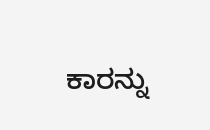ಕಾರನ್ನು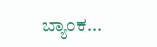ಬ್ಯಾಂಕ...